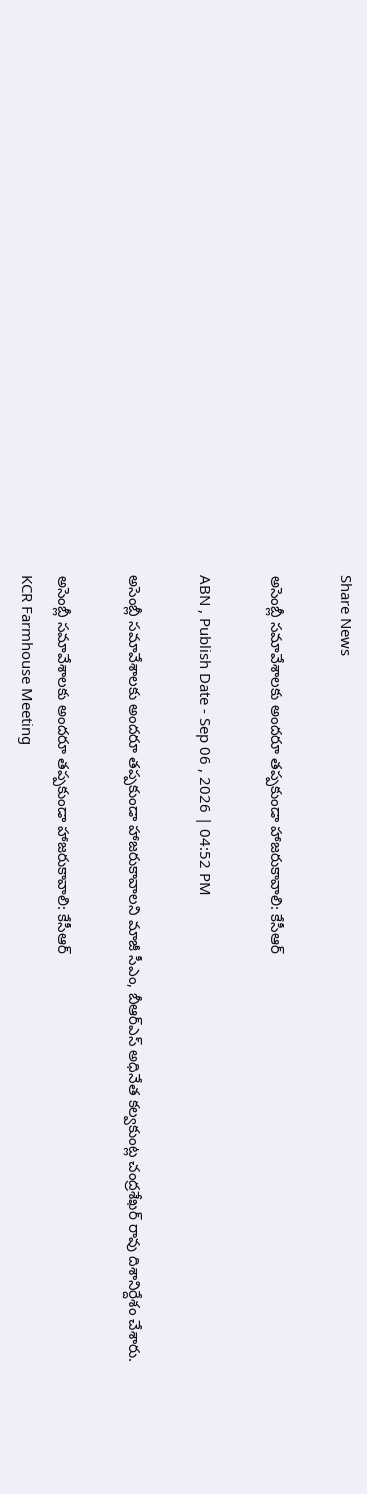Share News

అసెంబ్లీ సమావేశాలకు అందరూ తప్పకుండా హాజరుకావాలి: కేసీఆర్

ABN , Publish Date - Sep 06 , 2026 | 04:52 PM

అసెంబ్లీ సమావేశాలకు అందరూ తప్పకుండా హాజరుకావాలని మాజీ సీఎం, బీఆర్ఎస్ అధినేత కల్వకుంట్ల చంద్రశేఖర్ రావు దిశానిర్దేశం చేశారు.

అసెంబ్లీ సమావేశాలకు అందరూ తప్పకుండా హాజరుకావాలి: కేసీఆర్
KCR Farmhouse Meeting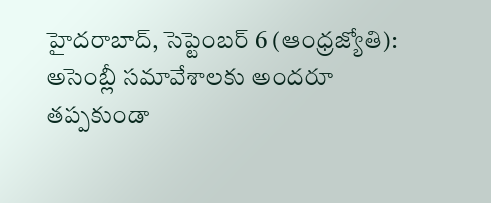హైదరాబాద్, సెప్టెంబర్ 6 (ఆంధ్రజ్యోతి): అసెంబ్లీ సమావేశాలకు అందరూ తప్పకుండా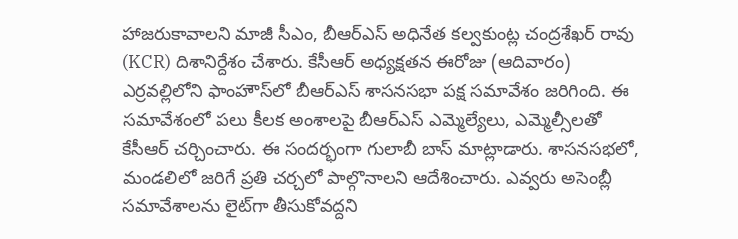హాజరుకావాలని మాజీ సీఎం, బీఆర్ఎస్ అధినేత కల్వకుంట్ల చంద్రశేఖర్ రావు (KCR) దిశానిర్దేశం చేశారు. కేసీఆర్ అధ్యక్షతన ఈరోజు (ఆదివారం) ఎర్రవల్లిలోని ఫాంహౌస్‌లో బీఆర్ఎస్ శాసనసభా పక్ష సమావేశం జరిగింది. ఈ సమావేశంలో పలు కీలక అంశాలపై బీఆర్ఎస్ ఎమ్మెల్యేలు, ఎమ్మెల్సీలతో కేసీఆర్ చర్చించారు. ఈ సందర్భంగా గులాబీ బాస్ మాట్లాడారు. శాసనసభలో, మండలిలో జరిగే ప్రతి చర్చలో పాల్గొనాలని ఆదేశించారు. ఎవ్వరు అసెంబ్లీ సమావేశాలను లైట్‌గా తీసుకోవద్దని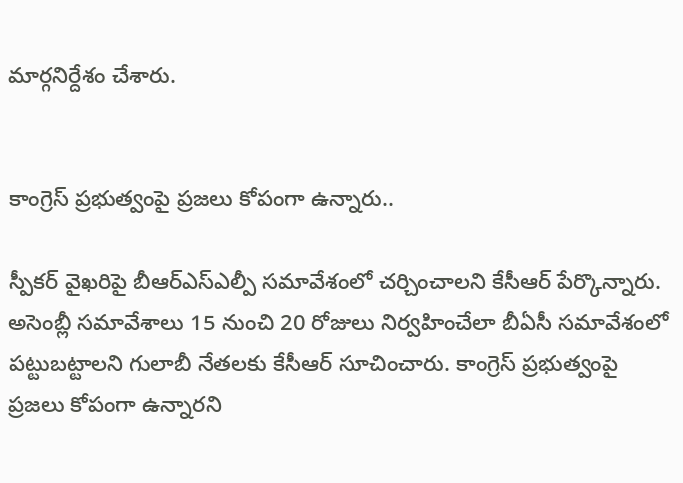మార్గనిర్దేశం చేశారు.


కాంగ్రెస్ ప్రభుత్వంపై ప్రజలు కోపంగా ఉన్నారు..

స్పీకర్ వైఖరిపై బీఆర్ఎస్‌ఎల్పీ సమావేశంలో చర్చించాలని కేసీఆర్ పేర్కొన్నారు. అసెంబ్లీ సమావేశాలు 15 నుంచి 20 రోజులు నిర్వహించేలా బీఏసీ సమావేశంలో పట్టుబట్టాలని గులాబీ నేతలకు కేసీఆర్ సూచించారు. కాంగ్రెస్ ప్రభుత్వంపై ప్రజలు కోపంగా ఉన్నారని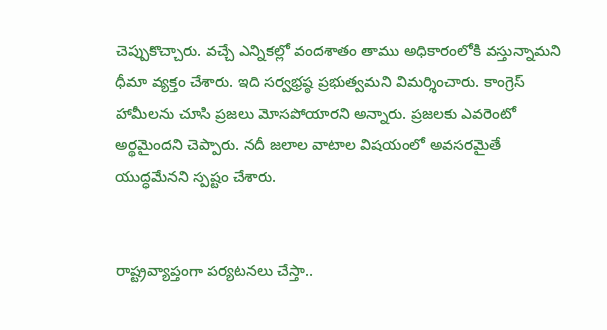చెప్పుకొచ్చారు. వచ్చే ఎన్నికల్లో వందశాతం తాము అధికారంలోకి వస్తున్నామని ధీమా వ్యక్తం చేశారు. ఇది సర్వభ్రష్ఠ ప్రభుత్వమని విమర్శించారు. కాంగ్రెస్ హామీలను చూసి ప్రజలు మోసపోయారని అన్నారు. ప్రజలకు ఎవరెంటో అర్థమైందని చెప్పారు. నదీ జలాల వాటాల విషయంలో అవసరమైతే యుద్ధమేనని స్పష్టం చేశారు.


రాష్ట్రవ్యాప్తంగా పర్యటనలు చేస్తా..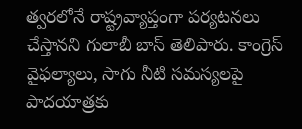త్వరలోనే రాష్ట్రవ్యాప్తంగా పర్యటనలు చేస్తానని గులాబీ బాస్ తెలిపారు. కాంగ్రెస్ వైఫల్యాలు, సాగు నీటి సమస్యలపై పాదయాత్రకు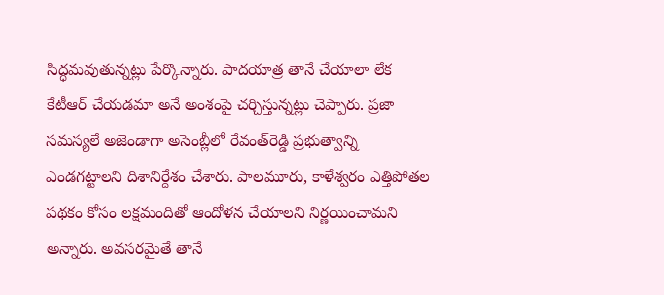సిద్ధమవుతున్నట్లు పేర్కొన్నారు. పాదయాత్ర తానే చేయాలా లేక కేటీఆర్ చేయడమా అనే అంశంపై చర్చిస్తున్నట్లు చెప్పారు. ప్రజా సమస్యలే అజెండాగా అసెంబ్లీలో రేవంత్‌రెడ్డి ప్రభుత్వాన్ని ఎండగట్టాలని దిశానిర్దేశం చేశారు. పాలమూరు, కాళేశ్వరం ఎత్తిపోతల పథకం కోసం లక్షమందితో ఆందోళన చేయాలని నిర్ణయించామని అన్నారు. అవసరమైతే తానే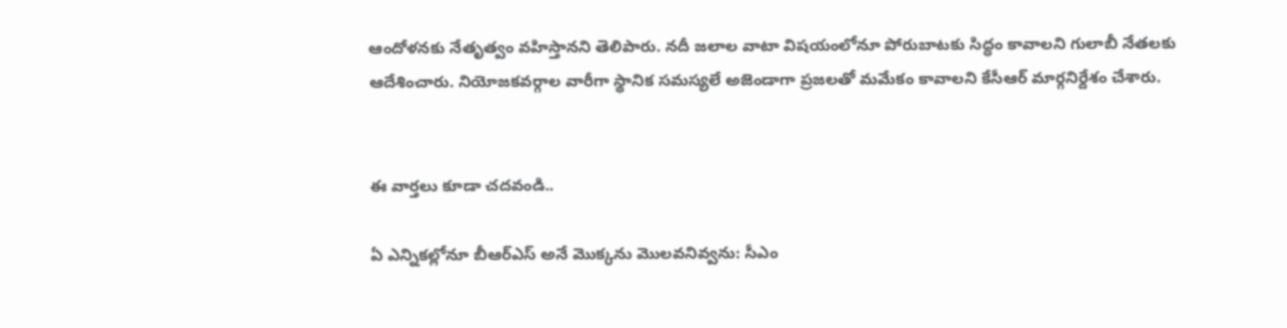ఆందోళనకు నేతృత్వం వహిస్తానని తెలిపారు. నదీ జలాల వాటా విషయంలోనూ పోరుబాటకు సిద్ధం కావాలని గులాబీ నేతలకు ఆదేశించారు. నియోజకవర్గాల వారీగా స్థానిక సమస్యలే అజెండాగా ప్రజలతో మమేకం కావాలని కేసీఆర్ మార్గనిర్దేశం చేశారు.


ఈ వార్తలు కూడా చదవండి..

ఏ ఎన్నికల్లోనూ బీఆర్ఎస్ అనే మొక్కను మొలవనివ్వను: సీఎం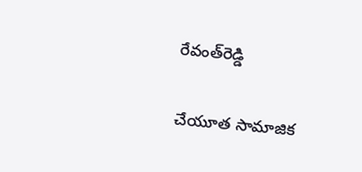రేవంత్‌రెడ్డి

చేయూత సామాజిక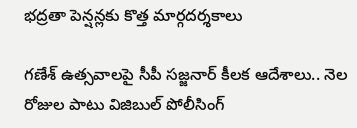భద్రతా పెన్షన్లకు కొత్త మార్గదర్శకాలు

గణేశ్ ఉత్సవాలపై సీపీ సజ్జనార్ కీలక ఆదేశాలు.. నెల రోజుల పాటు విజిబుల్ పోలీసింగ్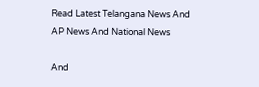Read Latest Telangana News And AP News And National News

And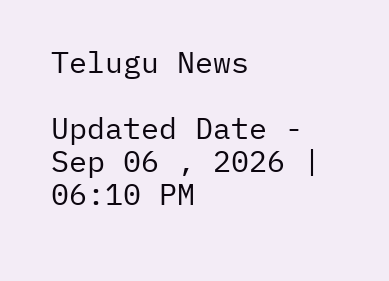Telugu News

Updated Date - Sep 06 , 2026 | 06:10 PM